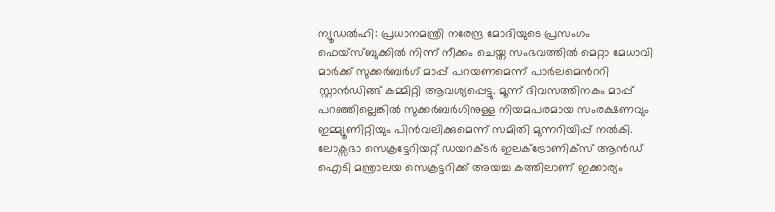ന്യൂഡൽഹി: പ്രധാനമന്ത്രി നരേന്ദ്ര മോദിയുടെ പ്രസംഗം ഫെയ്സ്ബുക്കിൽ നിന്ന് നീക്കം ചെയ്ത സംഭവത്തിൽ മെറ്റാ മേധാവി മാർക്ക് സുക്കർബർഗ് മാപ്പ് പറയണമെന്ന് പാർലമെൻററി സ്റ്റാൻഡിങ്ങ് കമ്മിറ്റി ആവശ്യപ്പെട്ടു. മൂന്ന് ദിവസത്തിനകം മാപ്പ് പറഞ്ഞില്ലെങ്കിൽ സുക്കർബർഗിനുള്ള നിയമപരമായ സംരക്ഷണവും ഇമ്മ്യൂണിറ്റിയും പിൻവലിക്കുമെന്ന് സമിതി മുന്നറിയിപ്പ് നൽകി. ലോക്സഭാ സെക്രട്ടേറിയറ്റ് ഡയറക്ടർ ഇലക്ട്രോണിക്സ് ആൻഡ് ഐടി മന്ത്രാലയ സെക്രട്ടറിക്ക് അയച്ച കത്തിലാണ് ഇക്കാര്യം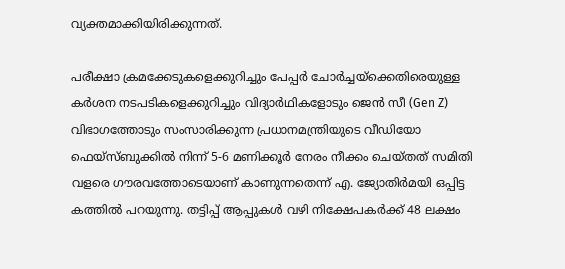വ്യക്തമാക്കിയിരിക്കുന്നത്.

പരീക്ഷാ ക്രമക്കേടുകളെക്കുറിച്ചും പേപ്പർ ചോർച്ചയ്ക്കെതിരെയുള്ള കർശന നടപടികളെക്കുറിച്ചും വിദ്യാർഥികളോടും ജെൻ സീ (Gen Z) വിഭാഗത്തോടും സംസാരിക്കുന്ന പ്രധാനമന്ത്രിയുടെ വീഡിയോ ഫെയ്സ്ബുക്കിൽ നിന്ന് 5-6 മണിക്കൂർ നേരം നീക്കം ചെയ്തത് സമിതി വളരെ ഗൗരവത്തോടെയാണ് കാണുന്നതെന്ന് എ. ജ്യോതിർമയി ഒപ്പിട്ട കത്തിൽ പറയുന്നു. തട്ടിപ്പ് ആപ്പുകൾ വഴി നിക്ഷേപകർക്ക് 48 ലക്ഷം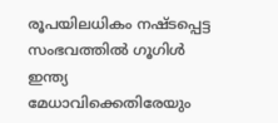രൂപയിലധികം നഷ്ടപ്പെട്ട സംഭവത്തിൽ ഗൂഗിൾ ഇന്ത്യ മേധാവിക്കെതിരേയും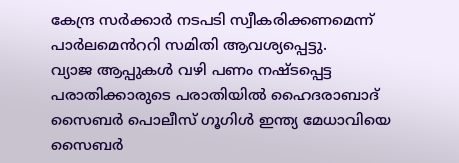കേന്ദ്ര സർക്കാർ നടപടി സ്വീകരിക്കണമെന്ന് പാർലമെൻററി സമിതി ആവശ്യപ്പെട്ടു.
വ്യാജ ആപ്പുകൾ വഴി പണം നഷ്ടപ്പെട്ട പരാതിക്കാരുടെ പരാതിയിൽ ഹൈദരാബാദ് സൈബർ പൊലീസ് ഗൂഗിൾ ഇന്ത്യ മേധാവിയെ സൈബർ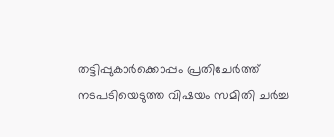തട്ടിപ്പുകാർക്കൊപ്പം പ്രതിചേർത്ത് നടപടിയെടുത്ത വിഷയം സമിതി ചർച്ച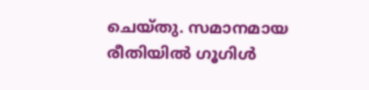ചെയ്തു. സമാനമായ രീതിയിൽ ഗൂഗിൾ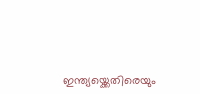ഇന്ത്യയ്ക്കെതിരെയും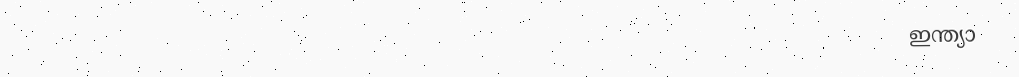ഇന്ത്യാ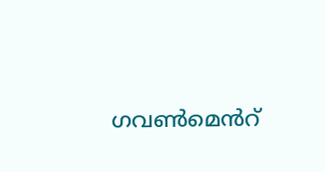ഗവൺമെൻറ്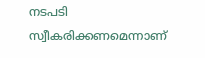നടപടി സ്വീകരിക്കണമെന്നാണ്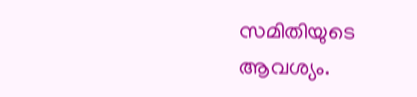സമിതിയുടെ ആവശ്യം.